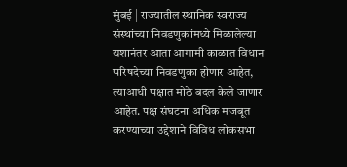मुंबई | राज्यातील स्थानिक स्वराज्य संस्थांच्या निवडणुकांमध्ये मिळालेल्या यशानंतर आता आगामी काळात विधान परिषदेच्या निवडणुका होणार आहेत, त्याआधी पक्षात मोठे बदल केले जाणार आहेत. पक्ष संघटना अधिक मजबूत करण्याच्या उद्देशाने विविध लोकसभा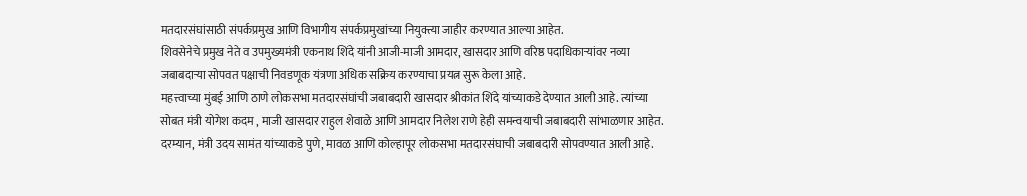मतदारसंघांसाठी संपर्कप्रमुख आणि विभागीय संपर्कप्रमुखांच्या नियुक्त्या जाहीर करण्यात आल्या आहेत.
शिवसेनेचे प्रमुख नेते व उपमुख्यमंत्री एकनाथ शिंदे यांनी आजी-माजी आमदार, खासदार आणि वरिष्ठ पदाधिकाऱ्यांवर नव्या जबाबदाऱ्या सोपवत पक्षाची निवडणूक यंत्रणा अधिक सक्रिय करण्याचा प्रयत्न सुरू केला आहे.
महत्त्वाच्या मुंबई आणि ठाणे लोकसभा मतदारसंघांची जबाबदारी खासदार श्रीकांत शिंदे यांच्याकडे देण्यात आली आहे. त्यांच्या सोबत मंत्री योगेश कदम , माजी खासदार राहुल शेवाळे आणि आमदार निलेश राणे हेही समन्वयाची जबाबदारी सांभाळणार आहेत.
दरम्यान, मंत्री उदय सामंत यांच्याकडे पुणे, मावळ आणि कोल्हापूर लोकसभा मतदारसंघाची जबाबदारी सोपवण्यात आली आहे.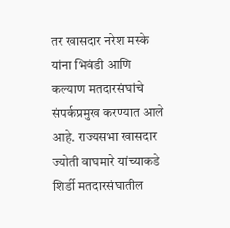तर खासदार नरेश मस्के यांना भिवंडी आणि कल्याण मतदारसंघांचे संपर्कप्रमुख करण्यात आले आहे. राज्यसभा खासदार ज्योती वाघमारे यांच्याकडे शिर्डी मतदारसंघातील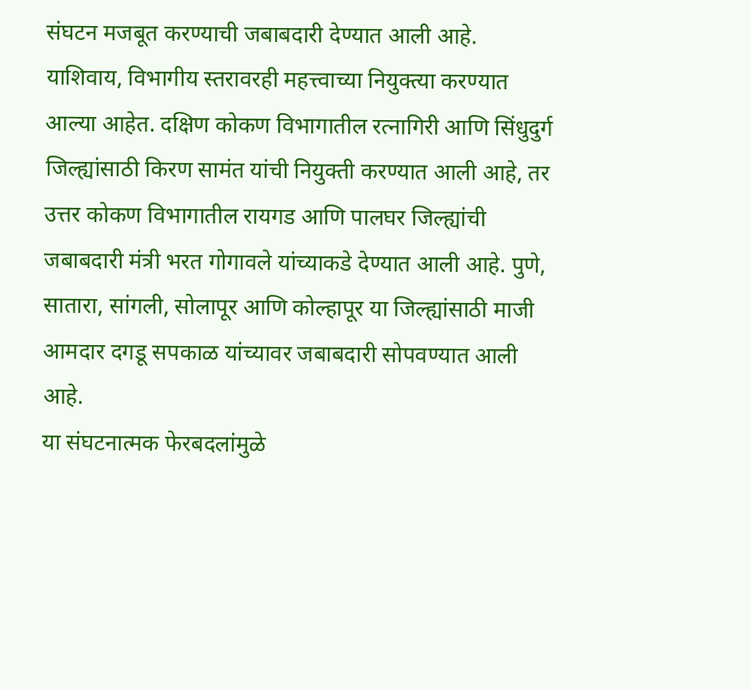संघटन मजबूत करण्याची जबाबदारी देण्यात आली आहे.
याशिवाय, विभागीय स्तरावरही महत्त्वाच्या नियुक्त्या करण्यात आल्या आहेत. दक्षिण कोकण विभागातील रत्नागिरी आणि सिंधुदुर्ग जिल्ह्यांसाठी किरण सामंत यांची नियुक्ती करण्यात आली आहे, तर उत्तर कोकण विभागातील रायगड आणि पालघर जिल्ह्यांची जबाबदारी मंत्री भरत गोगावले यांच्याकडे देण्यात आली आहे. पुणे, सातारा, सांगली, सोलापूर आणि कोल्हापूर या जिल्ह्यांसाठी माजी आमदार दगडू सपकाळ यांच्यावर जबाबदारी सोपवण्यात आली आहे.
या संघटनात्मक फेरबदलांमुळे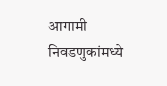आगामी निवडणुकांमध्ये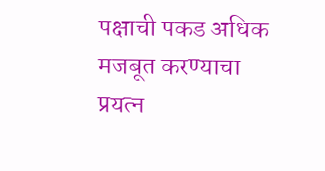पक्षाची पकड अधिक मजबूत करण्याचा प्रयत्न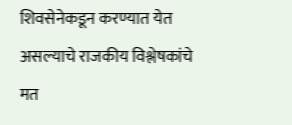शिवसेनेकडून करण्यात येत असल्याचे राजकीय विश्लेषकांचे मत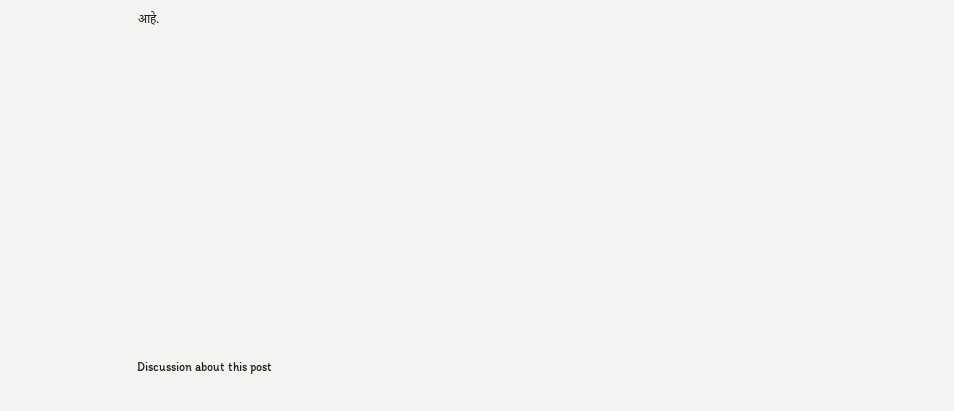आहे.















Discussion about this post